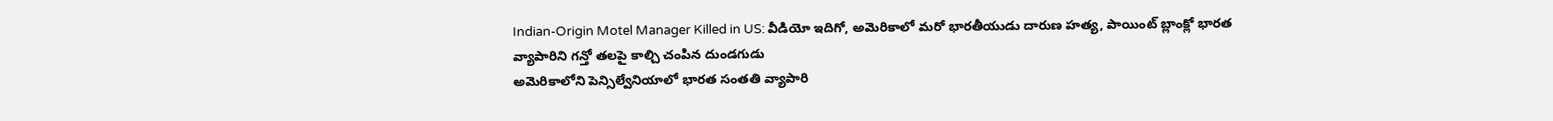Indian-Origin Motel Manager Killed in US: వీడియో ఇదిగో, అమెరికాలో మరో భారతీయుడు దారుణ హత్య, పాయింట్ బ్లాంక్లో భారత వ్యాపారిని గన్తో తలపై కాల్చి చంపిన దుండగుడు
అమెరికాలోని పెన్సిల్వేనియాలో భారత సంతతి వ్యాపారి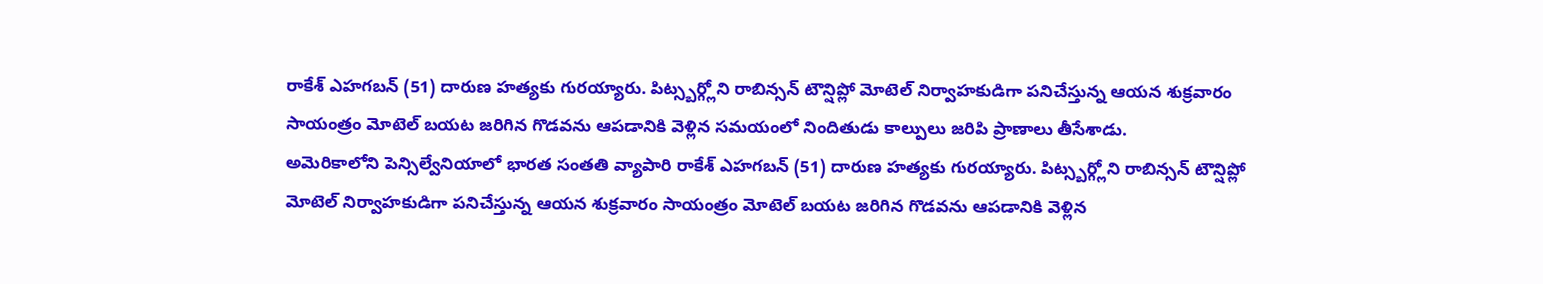రాకేశ్ ఎహగబన్ (51) దారుణ హత్యకు గురయ్యారు. పిట్స్బర్గ్లోని రాబిన్సన్ టౌన్షిప్లో మోటెల్ నిర్వాహకుడిగా పనిచేస్తున్న ఆయన శుక్రవారం సాయంత్రం మోటెల్ బయట జరిగిన గొడవను ఆపడానికి వెళ్లిన సమయంలో నిందితుడు కాల్పులు జరిపి ప్రాణాలు తీసేశాడు.
అమెరికాలోని పెన్సిల్వేనియాలో భారత సంతతి వ్యాపారి రాకేశ్ ఎహగబన్ (51) దారుణ హత్యకు గురయ్యారు. పిట్స్బర్గ్లోని రాబిన్సన్ టౌన్షిప్లో మోటెల్ నిర్వాహకుడిగా పనిచేస్తున్న ఆయన శుక్రవారం సాయంత్రం మోటెల్ బయట జరిగిన గొడవను ఆపడానికి వెళ్లిన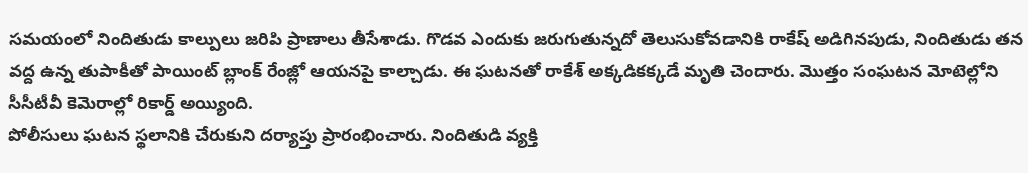సమయంలో నిందితుడు కాల్పులు జరిపి ప్రాణాలు తీసేశాడు. గొడవ ఎందుకు జరుగుతున్నదో తెలుసుకోవడానికి రాకేష్ అడిగినపుడు, నిందితుడు తన వద్ద ఉన్న తుపాకీతో పాయింట్ బ్లాంక్ రేంజ్లో ఆయనపై కాల్చాడు. ఈ ఘటనతో రాకేశ్ అక్కడికక్కడే మృతి చెందారు. మొత్తం సంఘటన మోటెల్లోని సీసీటీవీ కెమెరాల్లో రికార్డ్ అయ్యింది.
పోలీసులు ఘటన స్థలానికి చేరుకుని దర్యాప్తు ప్రారంభించారు. నిందితుడి వ్యక్తి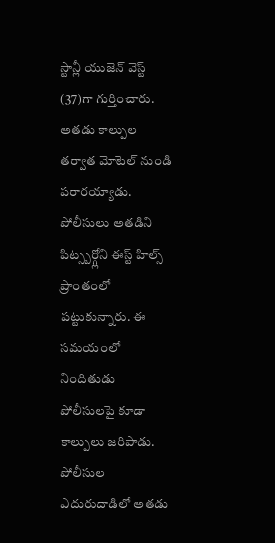స్టాన్లీ యుజెన్ వెస్ట్ (37)గా గుర్తించారు. అతడు కాల్పుల తర్వాత మోటెల్ నుండి పరారయ్యాడు. పోలీసులు అతడిని పిట్స్బర్గ్లోని ఈస్ట్ హిల్స్ ప్రాంతంలో పట్టుకున్నారు. ఈ సమయంలో నిందితుడు పోలీసులపై కూడా కాల్పులు జరిపాడు. పోలీసుల ఎదురుదాడిలో అతడు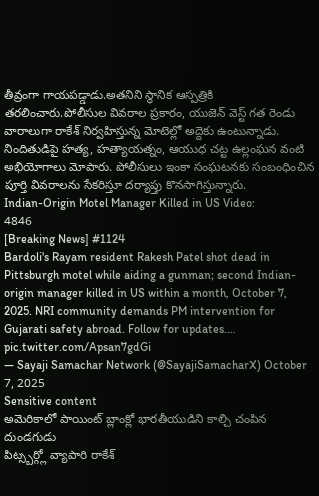తీవ్రంగా గాయపడ్డాడు.అతనిని స్థానిక ఆస్పత్రికి తరలించారు.పోలీసుల వివరాల ప్రకారం, యుజెన్ వెస్ట్ గత రెండు వారాలుగా రాకేశ్ నిర్వహిస్తున్న మోటెల్లో అద్దెకు ఉంటున్నాడు. నిందితుడిపై హత్య, హత్యాయత్నం, ఆయుధ చట్ట ఉల్లంఘన వంటి అభియోగాలు మోపారు. పోలీసులు ఇంకా సంఘటనకు సంబంధించిన పూర్తి వివరాలను సేకరిస్తూ దర్యాప్తు కొనసాగిస్తున్నారు.
Indian-Origin Motel Manager Killed in US Video:
4846
[Breaking News] #1124
Bardoli's Rayam resident Rakesh Patel shot dead in Pittsburgh motel while aiding a gunman; second Indian-origin manager killed in US within a month, October 7, 2025. NRI community demands PM intervention for Gujarati safety abroad. Follow for updates.… pic.twitter.com/Apsan7gdGi
— Sayaji Samachar Network (@SayajiSamacharX) October 7, 2025
Sensitive content
అమెరికాలో పాయింట్ బ్లాంక్లో భారతీయుడిని కాల్చి చంపిన దుండగుడు
పిట్స్బర్గ్లో వ్యాపారి రాకేశ్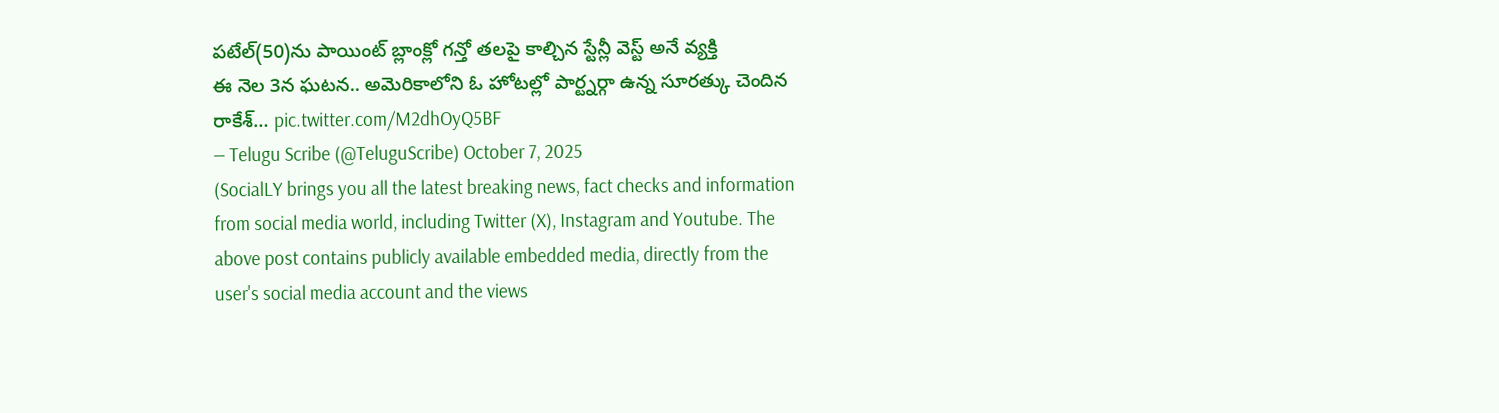పటేల్(50)ను పాయింట్ బ్లాంక్లో గన్తో తలపై కాల్చిన స్టేన్లీ వెస్ట్ అనే వ్యక్తి
ఈ నెల 3న ఘటన.. అమెరికాలోని ఓ హోటల్లో పార్ట్నర్గా ఉన్న సూరత్కు చెందిన రాకేశ్… pic.twitter.com/M2dhOyQ5BF
— Telugu Scribe (@TeluguScribe) October 7, 2025
(SocialLY brings you all the latest breaking news, fact checks and information from social media world, including Twitter (X), Instagram and Youtube. The above post contains publicly available embedded media, directly from the user's social media account and the views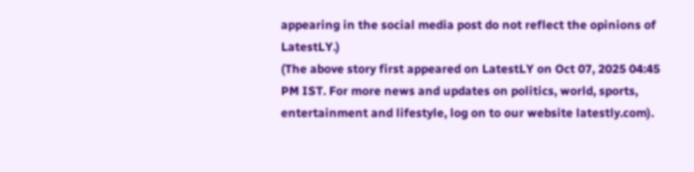appearing in the social media post do not reflect the opinions of LatestLY.)
(The above story first appeared on LatestLY on Oct 07, 2025 04:45 PM IST. For more news and updates on politics, world, sports, entertainment and lifestyle, log on to our website latestly.com).